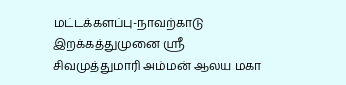மட்டக்களப்பு-நாவற்காடு இறக்கத்துமுனை ஸ்ரீ சிவமுத்துமாரி அம்மன் ஆலய மகா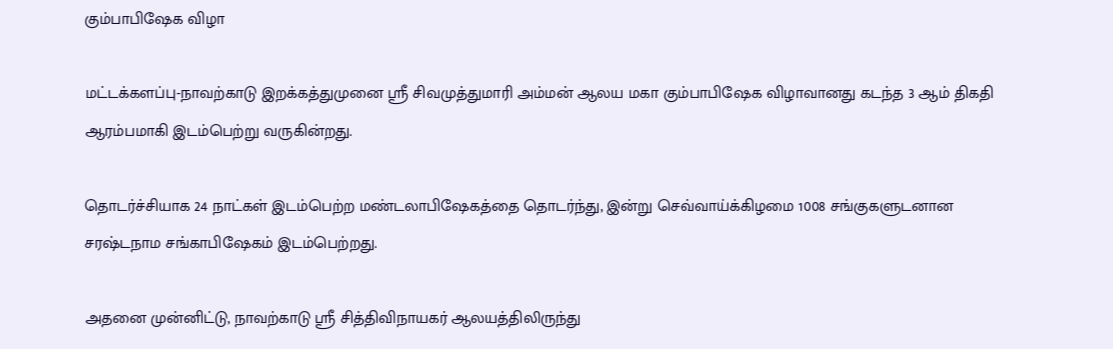கும்பாபிஷேக விழா

மட்டக்களப்பு-நாவற்காடு இறக்கத்துமுனை ஸ்ரீ சிவமுத்துமாரி அம்மன் ஆலய மகா கும்பாபிஷேக விழாவானது கடந்த 3 ஆம் திகதி ஆரம்பமாகி இடம்பெற்று வருகின்றது.

தொடர்ச்சியாக 24 நாட்கள் இடம்பெற்ற மண்டலாபிஷேகத்தை தொடர்ந்து, இன்று செவ்வாய்க்கிழமை 1008 சங்குகளுடனான சரஷ்டநாம சங்காபிஷேகம் இடம்பெற்றது.

அதனை முன்னிட்டு, நாவற்காடு ஸ்ரீ சித்திவிநாயகர் ஆலயத்திலிருந்து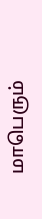மாபெரும்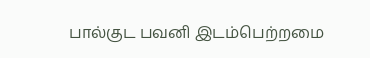பால்குட பவனி இடம்பெற்றமை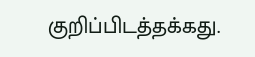குறிப்பிடத்தக்கது.